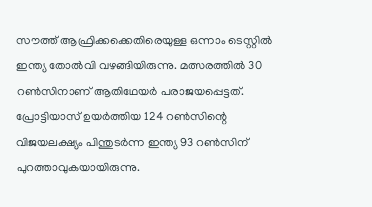സൗത്ത് ആഫ്രിക്കക്കെതിരെയുള്ള ഒന്നാം ടെസ്റ്റില്‍ ഇന്ത്യ തോല്‍വി വഴങ്ങിയിരുന്നു. മത്സരത്തില്‍ 30 റണ്‍സിനാണ് ആതിഥേയര്‍ പരാജയപ്പെട്ടത്. പ്രോട്ടിയാസ് ഉയര്‍ത്തിയ 124 റണ്‍സിന്റെ വിജയലക്ഷ്യം പിന്തുടര്‍ന്ന ഇന്ത്യ 93 റണ്‍സിന് പുറത്താവുകയായിരുന്നു.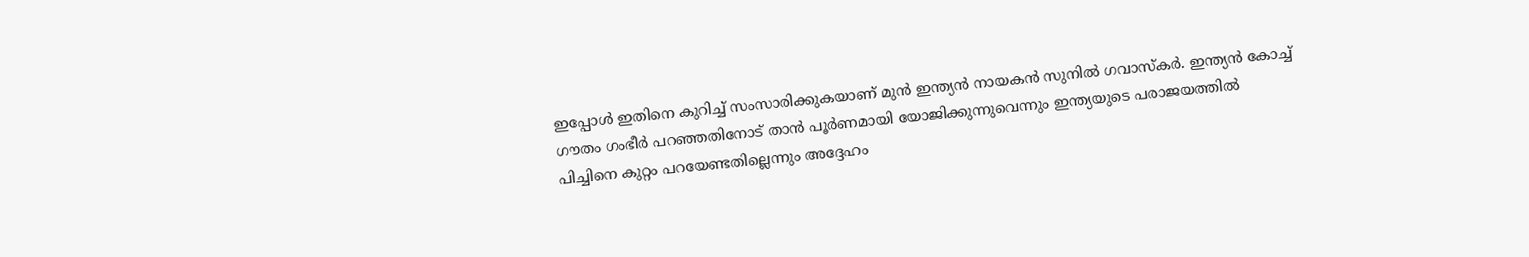ഇപ്പോള്‍ ഇതിനെ കുറിച്ച് സംസാരിക്കുകയാണ് മുന്‍ ഇന്ത്യന്‍ നായകന്‍ സുനില്‍ ഗവാസ്‌കര്‍. ഇന്ത്യന്‍ കോച്ച് ഗൗതം ഗംഭീര്‍ പറഞ്ഞതിനോട് താന്‍ പൂര്‍ണമായി യോജിക്കുന്നുവെന്നും ഇന്ത്യയുടെ പരാജയത്തില്‍ പിച്ചിനെ കുറ്റം പറയേണ്ടതില്ലെന്നും അദ്ദേഹം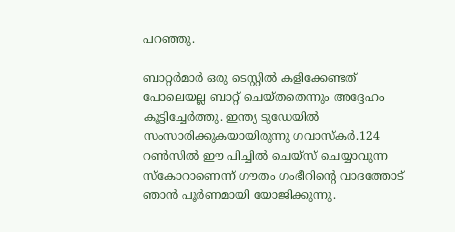പറഞ്ഞു.

ബാറ്റര്‍മാര്‍ ഒരു ടെസ്റ്റില്‍ കളിക്കേണ്ടത് പോലെയല്ല ബാറ്റ് ചെയ്തതെന്നും അദ്ദേഹം കൂട്ടിച്ചേര്‍ത്തു. ഇന്ത്യ ടുഡേയില്‍ സംസാരിക്കുകയായിരുന്നു ഗവാസ്‌കര്‍.124 റണ്‍സില്‍ ഈ പിച്ചില്‍ ചെയ്സ് ചെയ്യാവുന്ന സ്‌കോറാണെന്ന് ഗൗതം ഗംഭീറിന്റെ വാദത്തോട് ഞാന്‍ പൂര്‍ണമായി യോജിക്കുന്നു.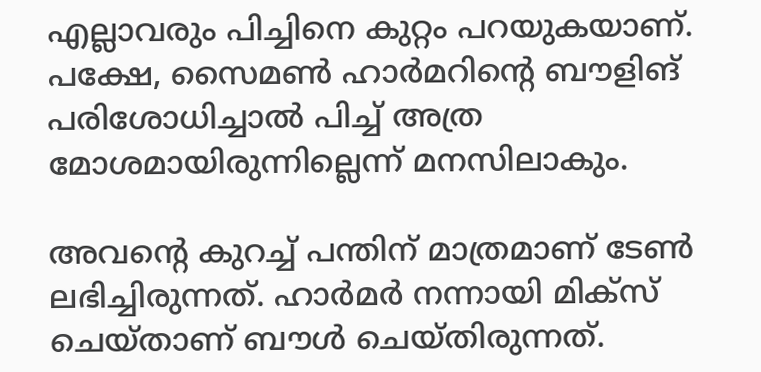എല്ലാവരും പിച്ചിനെ കുറ്റം പറയുകയാണ്. പക്ഷേ, സൈമണ്‍ ഹാര്‍മറിന്റെ ബൗളിങ് പരിശോധിച്ചാല്‍ പിച്ച് അത്ര മോശമായിരുന്നില്ലെന്ന് മനസിലാകും.

അവന്റെ കുറച്ച് പന്തിന് മാത്രമാണ് ടേണ്‍ ലഭിച്ചിരുന്നത്. ഹാര്‍മര്‍ നന്നായി മിക്‌സ് ചെയ്താണ് ബൗള്‍ ചെയ്തിരുന്നത്.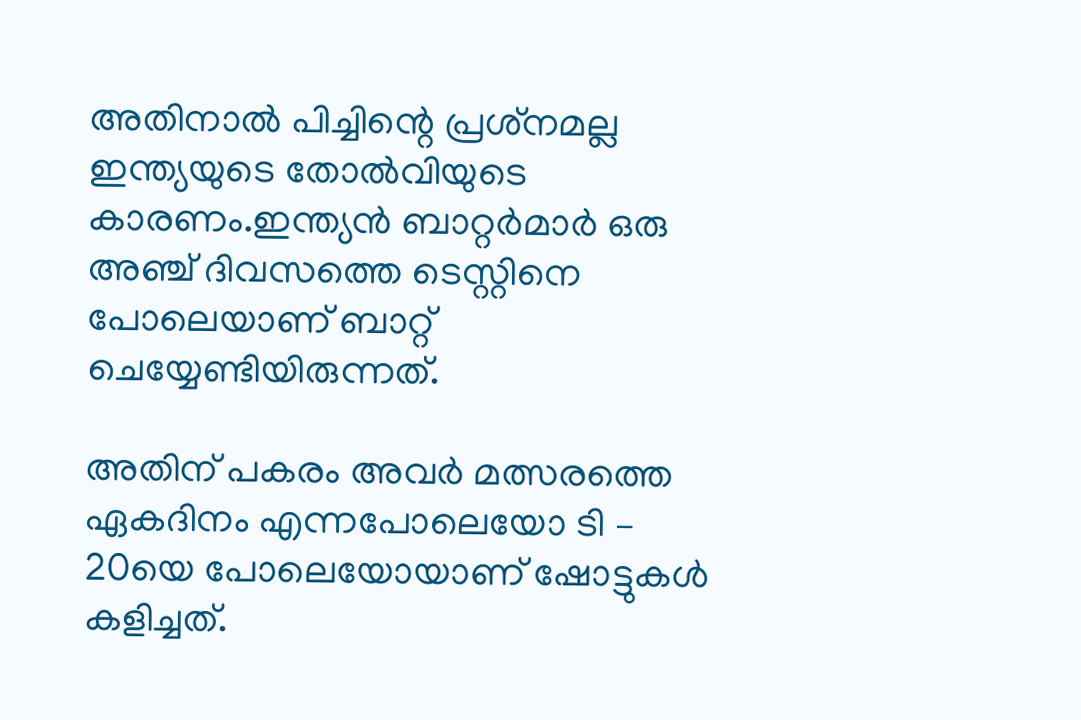അതിനാല്‍ പിച്ചിന്റെ പ്രശ്‌നമല്ല ഇന്ത്യയുടെ തോല്‍വിയുടെ കാരണം.ഇന്ത്യന്‍ ബാറ്റര്‍മാര്‍ ഒരു അഞ്ച് ദിവസത്തെ ടെസ്റ്റിനെ പോലെയാണ് ബാറ്റ് ചെയ്യേണ്ടിയിരുന്നത്.

അതിന് പകരം അവര്‍ മത്സരത്തെ ഏകദിനം എന്നപോലെയോ ടി – 20യെ പോലെയോയാണ് ഷോട്ടുകള്‍ കളിച്ചത്.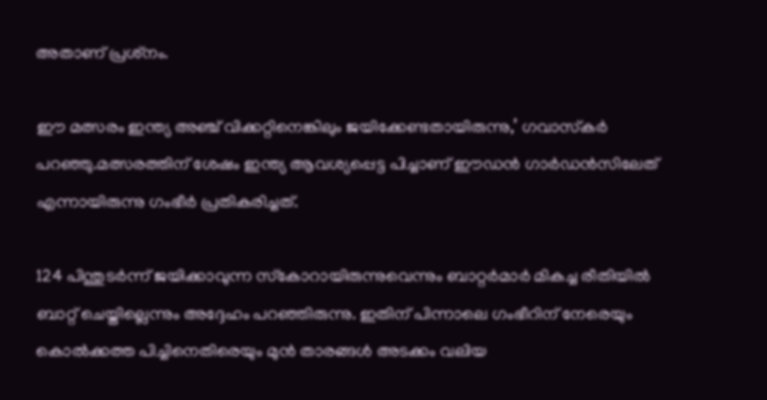അതാണ് പ്രശ്‌നം.

ഈ മത്സരം ഇന്ത്യ അഞ്ച് വിക്കറ്റിനെങ്കിലും ജയിക്കേണ്ടതായിരുന്നു,’ ഗവാസ്‌കര്‍ പറഞ്ഞു.മത്സരത്തിന് ശേഷം ഇന്ത്യ ആവശ്യപ്പെട്ട പിച്ചാണ് ഈഡന്‍ ഗാര്‍ഡന്‍സിലേത് എന്നായിരുന്നു ഗംഭീര്‍ പ്രതികരിച്ചത്.

124 പിന്തുടര്‍ന്ന് ജയിക്കാവുന്ന സ്‌കോറായിരുന്നുവെന്നും ബാറ്റര്‍മാര്‍ മികച്ച രീതിയില്‍ ബാറ്റ് ചെയ്തില്ലെന്നും അദ്ദേഹം പറഞ്ഞിരുന്നു. ഇതിന് പിന്നാലെ ഗംഭീറിന് നേരെയും കൊല്‍ക്കത്ത പിച്ചിനെതിരെയും മുന്‍ താരങ്ങള്‍ അടക്കം വലിയ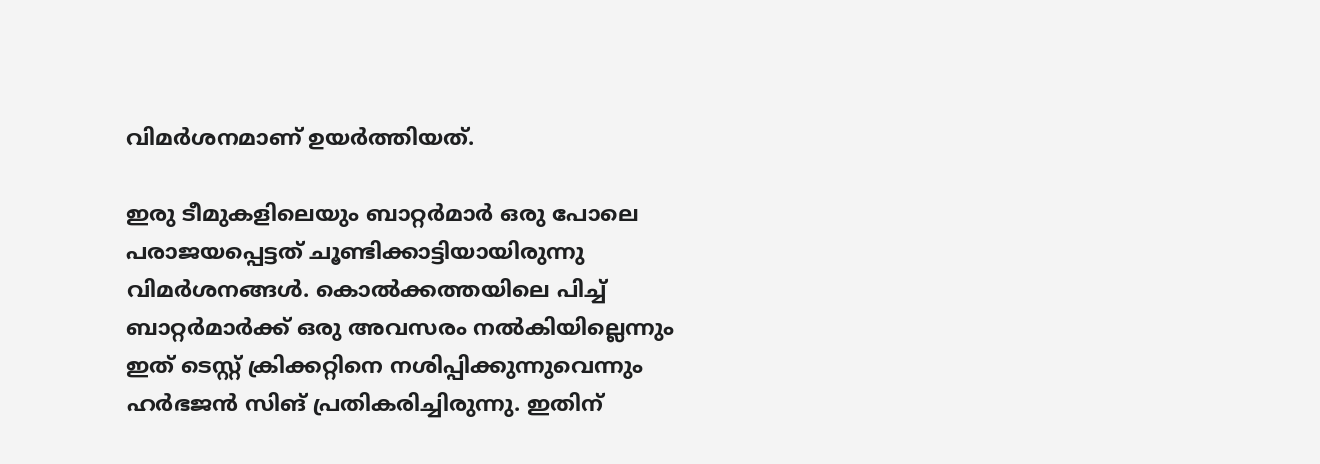വിമര്‍ശനമാണ് ഉയര്‍ത്തിയത്.

ഇരു ടീമുകളിലെയും ബാറ്റര്‍മാര്‍ ഒരു പോലെ പരാജയപ്പെട്ടത് ചൂണ്ടിക്കാട്ടിയായിരുന്നു വിമര്‍ശനങ്ങള്‍. കൊല്‍ക്കത്തയിലെ പിച്ച് ബാറ്റര്‍മാര്‍ക്ക് ഒരു അവസരം നല്‍കിയില്ലെന്നും ഇത് ടെസ്റ്റ് ക്രിക്കറ്റിനെ നശിപ്പിക്കുന്നുവെന്നും ഹര്‍ഭജന്‍ സിങ് പ്രതികരിച്ചിരുന്നു. ഇതിന്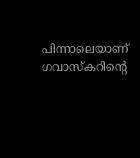പിന്നാലെയാണ് ഗവാസ്‌കറിന്റെ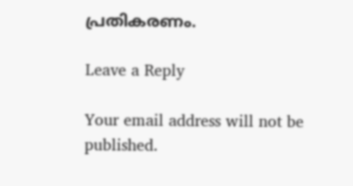പ്രതികരണം.

Leave a Reply

Your email address will not be published.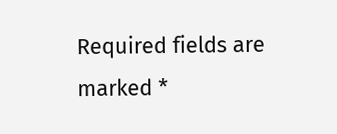Required fields are marked *